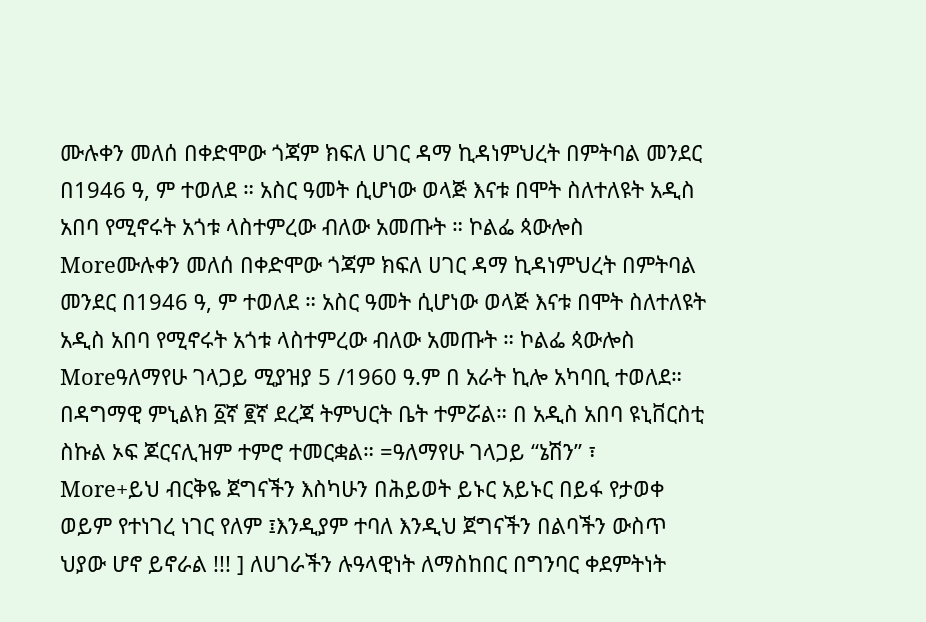ሙሉቀን መለሰ በቀድሞው ጎጃም ክፍለ ሀገር ዳማ ኪዳነምህረት በምትባል መንደር በ1946 ዓ, ም ተወለደ ። አስር ዓመት ሲሆነው ወላጅ እናቱ በሞት ስለተለዩት አዲስ አበባ የሚኖሩት አጎቱ ላስተምረው ብለው አመጡት ። ኮልፌ ጳውሎስ
Moreሙሉቀን መለሰ በቀድሞው ጎጃም ክፍለ ሀገር ዳማ ኪዳነምህረት በምትባል መንደር በ1946 ዓ, ም ተወለደ ። አስር ዓመት ሲሆነው ወላጅ እናቱ በሞት ስለተለዩት አዲስ አበባ የሚኖሩት አጎቱ ላስተምረው ብለው አመጡት ። ኮልፌ ጳውሎስ
Moreዓለማየሁ ገላጋይ ሚያዝያ 5 /1960 ዓ.ም በ አራት ኪሎ አካባቢ ተወለደ። በዳግማዊ ምኒልክ ፩ኛ ፪ኛ ደረጃ ትምህርት ቤት ተምሯል። በ አዲስ አበባ ዩኒቨርስቲ ስኩል ኦፍ ጆርናሊዝም ተምሮ ተመርቋል። =ዓለማየሁ ገላጋይ “ኔሽን” ፣
More+ይህ ብርቅዬ ጀግናችን እስካሁን በሕይወት ይኑር አይኑር በይፋ የታወቀ ወይም የተነገረ ነገር የለም ፤እንዲያም ተባለ እንዲህ ጀግናችን በልባችን ውስጥ ህያው ሆኖ ይኖራል !!! ] ለሀገራችን ሉዓላዊነት ለማስከበር በግንባር ቀደምትነት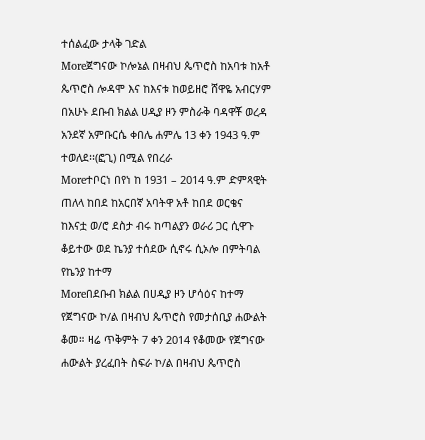ተሰልፈው ታላቅ ገድል
Moreጀግናው ኮሎኔል በዛብህ ጴጥሮስ ከአባቱ ከአቶ ጴጥሮስ ሎዳሞ እና ከእናቱ ከወይዘሮ ሸዋዬ አብርሃም በአሁኑ ደቡብ ክልል ሀዲያ ዞን ምስራቅ ባዳዋቾ ወረዳ አንደኛ አምቡርሴ ቀበሌ ሐምሌ 13 ቀን 1943 ዓ.ም ተወለደ፡፡(ፎጊ) በሚል የበረራ
Moreተቦርነ በየነ ከ 1931 – 2014 ዓ.ም ድምጻዊት ጠለላ ከበደ ከአርበኛ አባትዋ አቶ ከበደ ወርቄና ከእናቷ ወ/ሮ ደስታ ብሩ ከጣልያን ወራሪ ጋር ሲዋጉ ቆይተው ወደ ኬንያ ተሰደው ሲኖሩ ሲኦሎ በምትባል የኬንያ ከተማ
Moreበደቡብ ክልል በሀዲያ ዞን ሆሳዕና ከተማ የጀግናው ኮ/ል በዛብህ ጴጥሮስ የመታሰቢያ ሐውልት ቆመ። ዛሬ ጥቅምት 7 ቀን 2014 የቆመው የጀግናው ሐውልት ያረፈበት ስፍራ ኮ/ል በዛብህ ጴጥሮስ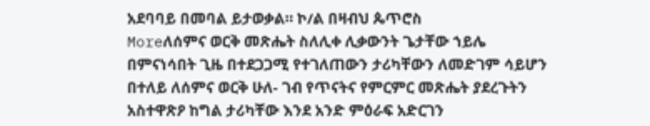አደባባይ በመባል ይታወቃል። ኮ/ል በዛብህ ጴጥሮስ
Moreለሰምና ወርቅ መጽሔት ስለሊቀ ሊቃውንት ጌታቸው ኀይሌ በምናነሳበት ጊዜ በተደጋጋሚ የተገለጠውን ታሪካቸውን ለመድገም ሳይሆን በተለይ ለሰምና ወርቅ ሁለ- ገብ የጥናትና የምርምር መጽሔት ያደረጉትን አስተዋጽዖ ከግል ታሪካቸው እንደ አንድ ምዕራፍ አድርገን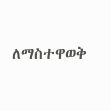ለማስተዋወቅ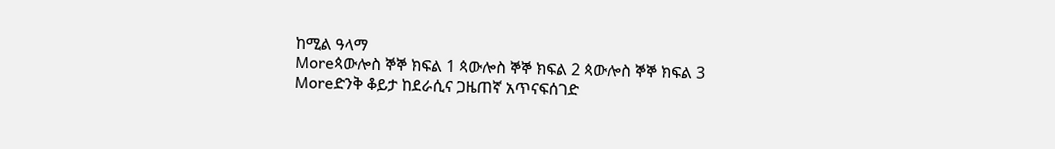ከሚል ዓላማ
Moreጳውሎስ ኞኞ ክፍል 1 ጳውሎስ ኞኞ ክፍል 2 ጳውሎስ ኞኞ ክፍል 3
Moreድንቅ ቆይታ ከደራሲና ጋዜጠኛ አጥናፍሰገድ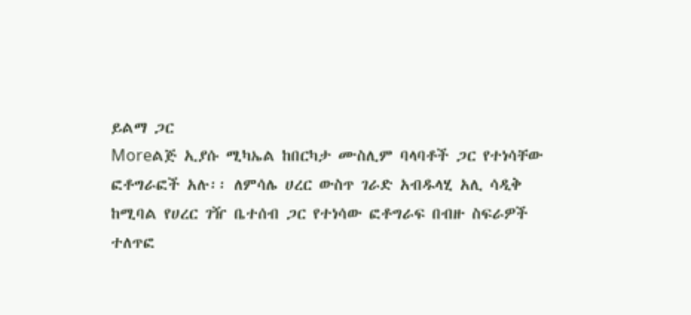ይልማ ጋር
Moreልጅ ኢያሱ ሚካኤል ከበርካታ ሙስሊም ባላባቶች ጋር የተነሳቸው ፎቶግራፎች አሉ፡፡ ለምሳሌ ሀረር ውስጥ ገራድ አብዱላሂ አሊ ሳዲቅ ከሚባል የሀረር ገዥ ቤተሰብ ጋር የተነሳው ፎቶግራፍ በብዙ ስፍራዎች ተለጥፎ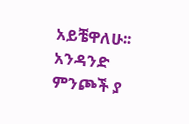አይቼዋለሁ፡፡ አንዳንድ ምንጮች ያ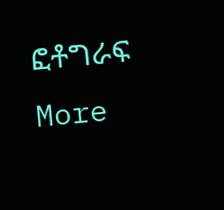ፎቶግራፍ
More